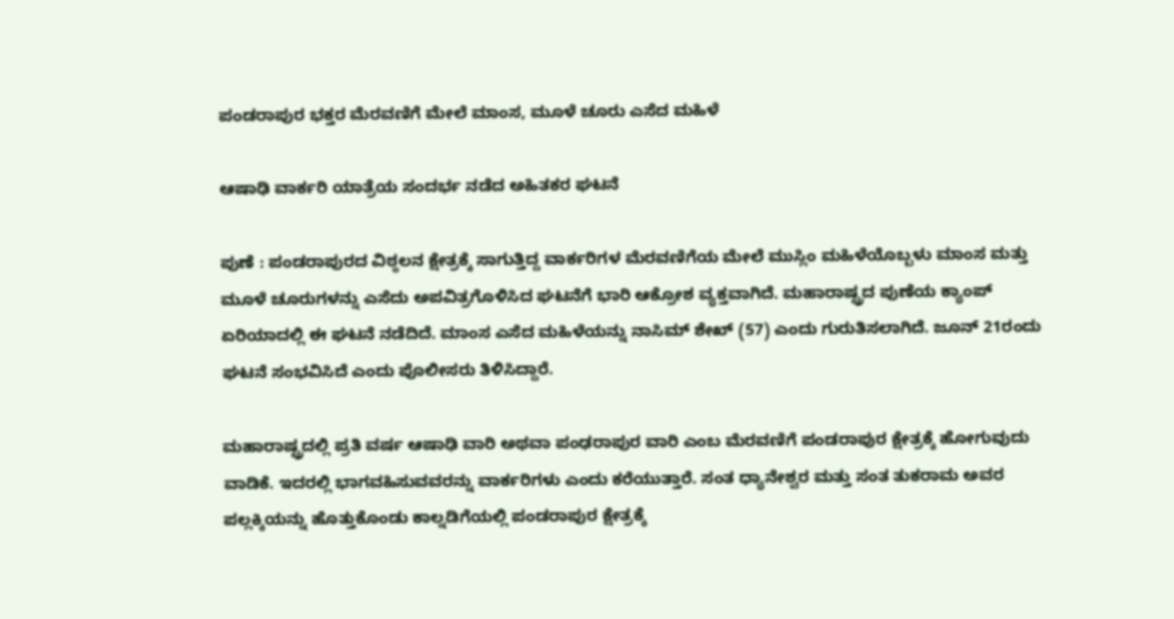ಪಂಡರಾಪುರ ಭಕ್ತರ ಮೆರವಣಿಗೆ ಮೇಲೆ ಮಾಂಸ, ಮೂಳೆ ಚೂರು ಎಸೆದ ಮಹಿಳೆ

ಆಷಾಢಿ ವಾರ್ಕರಿ ಯಾತ್ರೆಯ ಸಂದರ್ಭ ನಡೆದ ಅಹಿತಕರ ಘಟನೆ

ಪುಣೆ : ಪಂಡರಾಪುರದ ವಿಠ್ಠಲನ ಕ್ಷೇತ್ರಕ್ಕೆ ಸಾಗುತ್ತಿದ್ದ ವಾರ್ಕರಿಗಳ ಮೆರವಣಿಗೆಯ ಮೇಲೆ ಮುಸ್ಲಿಂ ಮಹಿಳೆಯೊಬ್ಬಳು ಮಾಂಸ ಮತ್ತು ಮೂಳೆ ಚೂರುಗಳನ್ನು ಎಸೆದು ಅಪವಿತ್ರಗೊಳಿಸಿದ ಘಟನೆಗೆ ಭಾರಿ ಆಕ್ರೋಶ ವ್ಯಕ್ತವಾಗಿದೆ. ಮಹಾರಾಷ್ಟ್ರದ ಪುಣೆಯ ಕ್ಯಾಂಪ್‌ ಏರಿಯಾದಲ್ಲಿ ಈ ಘಟನೆ ನಡೆದಿದೆ. ಮಾಂಸ ಎಸೆದ ಮಹಿಳೆಯನ್ನು ನಾಸಿಮ್‌ ಶೇಖ್‌ (57) ಎಂದು ಗುರುತಿಸಲಾಗಿದೆ. ಜೂನ್‌ 21ರಂದು ಘಟನೆ ಸಂಭವಿಸಿದೆ ಎಂದು ಪೊಲೀಸರು ತಿಳಿಸಿದ್ದಾರೆ.

ಮಹಾರಾಷ್ಟ್ರದಲ್ಲಿ ಪ್ರತಿ ವರ್ಷ ಆಷಾಢಿ ವಾರಿ ಅಥವಾ ಪಂಢರಾಪುರ ವಾರಿ ಎಂಬ ಮೆರವಣಿಗೆ ಪಂಡರಾಪುರ ಕ್ಷೇತ್ರಕ್ಕೆ ಹೋಗುವುದು ವಾಡಿಕೆ. ಇದರಲ್ಲಿ ಭಾಗವಹಿಸುವವರನ್ನು ವಾರ್ಕರಿಗಳು ಎಂದು ಕರೆಯುತ್ತಾರೆ. ಸಂತ ಧ್ಯಾನೇಶ್ವರ ಮತ್ತು ಸಂತ ತುಕರಾಮ ಅವರ ಪಲ್ಲಕ್ಕಿಯನ್ನು ಹೊತ್ತುಕೊಂಡು ಕಾಲ್ನಡಿಗೆಯಲ್ಲಿ ಪಂಡರಾಪುರ ಕ್ಷೇತ್ರಕ್ಕೆ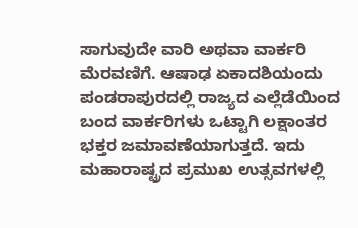ಸಾಗುವುದೇ ವಾರಿ ಅಥವಾ ವಾರ್ಕರಿ ಮೆರವಣಿಗೆ. ಆಷಾಢ ಏಕಾದಶಿಯಂದು ಪಂಡರಾಪುರದಲ್ಲಿ ರಾಜ್ಯದ ಎಲ್ಲೆಡೆಯಿಂದ ಬಂದ ವಾರ್ಕರಿಗಳು ಒಟ್ಟಾಗಿ ಲಕ್ಷಾಂತರ ಭಕ್ತರ ಜಮಾವಣೆಯಾಗುತ್ತದೆ. ಇದು ಮಹಾರಾಷ್ಟ್ರದ ಪ್ರಮುಖ ಉತ್ಸವಗಳಲ್ಲಿ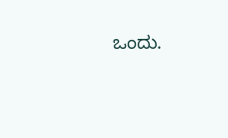ಒಂದು.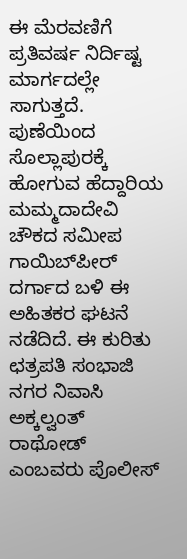ಈ ಮೆರವಣಿಗೆ ಪ್ರತಿವರ್ಷ ನಿರ್ದಿಷ್ಟ ಮಾರ್ಗದಲ್ಲೇ ಸಾಗುತ್ತದೆ. ಪುಣೆಯಿಂದ ಸೊಲ್ಲಾಪುರಕ್ಕೆ ಹೋಗುವ ಹೆದ್ದಾರಿಯ ಮಮ್ಮದಾದೇವಿ ಚೌಕದ ಸಮೀಪ ಗಾಯಿಬ್‌ಪೀರ್‌ ದರ್ಗಾದ ಬಳಿ ಈ ಅಹಿತಕರ ಘಟನೆ ನಡೆದಿದೆ. ಈ ಕುರಿತು ಛತ್ರಪತಿ ಸಂಭಾಜಿ ನಗರ ನಿವಾಸಿ ಅಕ್ಕಲ್ವಂತ್ ರಾಥೋಡ್ ಎಂಬವರು ಪೊಲೀಸ್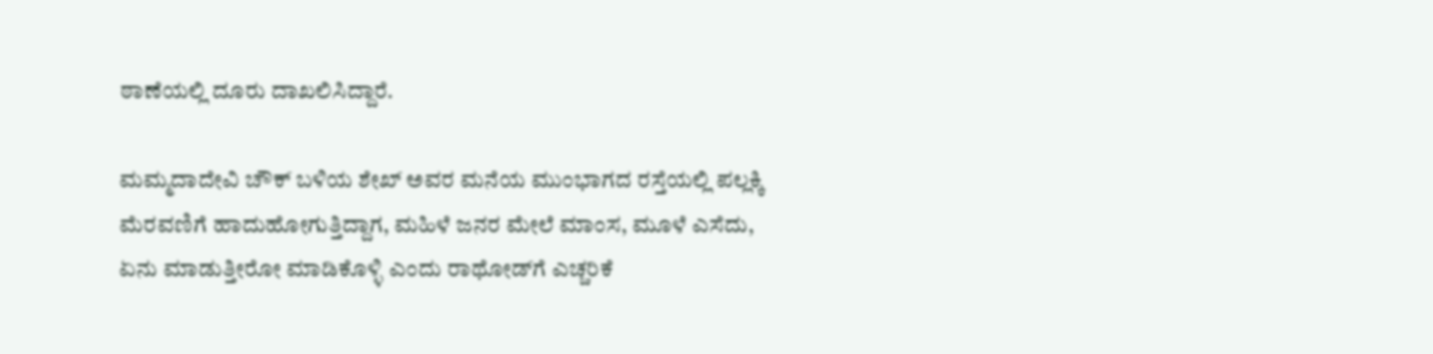ಠಾಣೆಯಲ್ಲಿ ದೂರು ದಾಖಲಿಸಿದ್ದಾರೆ.

ಮಮ್ಮದಾದೇವಿ ಚೌಕ್ ಬಳಿಯ ಶೇಖ್ ಅವರ ಮನೆಯ ಮುಂಭಾಗದ ರಸ್ತೆಯಲ್ಲಿ ಪಲ್ಲಕ್ಕಿ ಮೆರವಣಿಗೆ ಹಾದುಹೋಗುತ್ತಿದ್ದಾಗ, ಮಹಿಳೆ ಜನರ ಮೇಲೆ ಮಾಂಸ, ಮೂಳೆ ಎಸೆದು, ಏನು ಮಾಡುತ್ತೀರೋ ಮಾಡಿಕೊಳ್ಳಿ ಎಂದು ರಾಥೋಡ್‌ಗೆ ಎಚ್ಚರಿಕೆ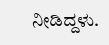ನೀಡಿದ್ದಳು.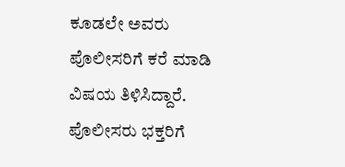ಕೂಡಲೇ ಅವರು ಪೊಲೀಸರಿಗೆ ಕರೆ ಮಾಡಿ ವಿಷಯ ತಿಳಿಸಿದ್ದಾರೆ. ಪೊಲೀಸರು ಭಕ್ತರಿಗೆ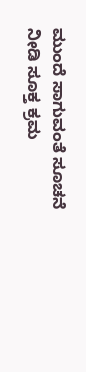ಮುಂದೆ ಸಾಗುವಂತೆ ಸೂಚನೆ ನೀಡಿ ಸೂಕ್ತ ಕ್ರಮ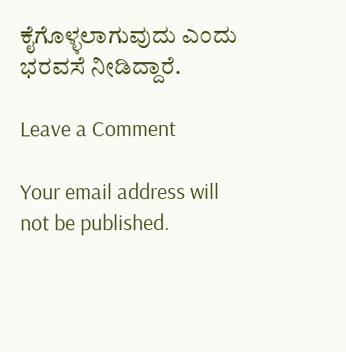ಕೈಗೊಳ್ಳಲಾಗುವುದು ಎಂದು ಭರವಸೆ ನೀಡಿದ್ದಾರೆ.

Leave a Comment

Your email address will not be published.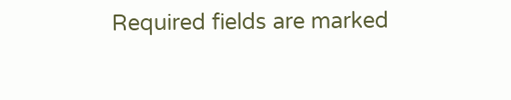Required fields are marked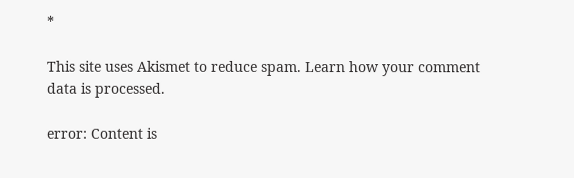*

This site uses Akismet to reduce spam. Learn how your comment data is processed.

error: Content is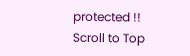protected !!
Scroll to Top